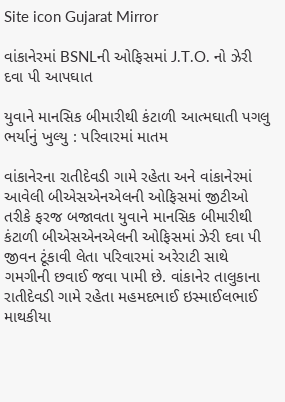Site icon Gujarat Mirror

વાંકાનેરમાં BSNLની ઓફિસમાં J.T.O. નો ઝેરી દવા પી આપઘાત

યુવાને માનસિક બીમારીથી કંટાળી આત્મઘાતી પગલુ ભર્યાનું ખુલ્યુ : પરિવારમાં માતમ

વાંકાનેરના રાતીદેવડી ગામે રહેતા અને વાંકાનેરમાં આવેલી બીએસએનએલની ઓફિસમાં જીટીઓ તરીકે ફરજ બજાવતા યુવાને માનસિક બીમારીથી કંટાળી બીએસએનએલની ઓફિસમાં ઝેરી દવા પી જીવન ટૂંકાવી લેતા પરિવારમાં અરેરાટી સાથે ગમગીની છવાઈ જવા પામી છે. વાંકાનેર તાલુકાના રાતીદેવડી ગામે રહેતા મહમદભાઈ ઇસ્માઈલભાઈ માથકીયા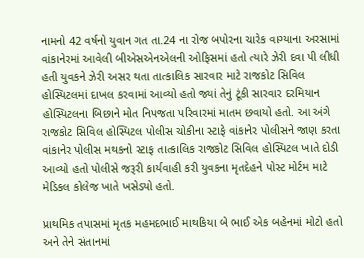નામનો 42 વર્ષનો યુવાન ગત તા.24 ના રોજ બપોરના ચારેક વાગ્યાના અરસામાં વાંકાનેરમાં આવેલી બીએસએનએલની ઓફિસમાં હતો ત્યારે ઝેરી દવા પી લીધી હતી યુવકને ઝેરી અસર થતા તાત્કાલિક સારવાર માટે રાજકોટ સિવિલ હોસ્પિટલમાં દાખલ કરવામાં આવ્યો હતો જ્યાં તેનું ટૂંકી સારવાર દરમિયાન હોસ્પિટલના બિછાને મોત નિપજતા પરિવારમાં માતમ છવાયો હતો. આ અંગે રાજકોટ સિવિલ હોસ્પિટલ પોલીસ ચોકીના સ્ટાફે વાંકાનેર પોલીસને જાણ કરતા વાંકાનેર પોલીસ મથકનો સ્ટાફ તાત્કાલિક રાજકોટ સિવિલ હોસ્પિટલ ખાતે દોડી આવ્યો હતો પોલીસે જરૂરી કાર્યવાહી કરી યુવકના મૃતદેહને પોસ્ટ મોર્ટમ માટે મેડિકલ કોલેજ ખાતે ખસેડ્યો હતો.

પ્રાથમિક તપાસમાં મૃતક મહમદભાઈ માથકિયા બે ભાઈ એક બહેનમાં મોટો હતો અને તેને સંતાનમાં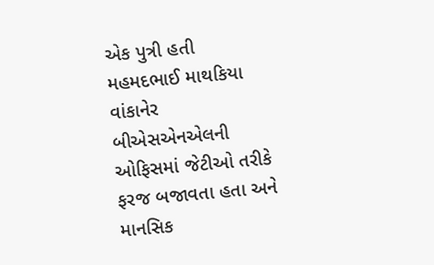એક પુત્રી હતી મહમદભાઈ માથકિયા વાંકાનેર બીએસએનએલની ઓફિસમાં જેટીઓ તરીકે ફરજ બજાવતા હતા અને માનસિક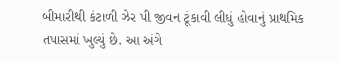બીમારીથી કંટાળી ઝેર પી જીવન ટૂંકાવી લીધું હોવાનું પ્રાથમિક તપાસમાં ખુલ્યું છે. આ અંગે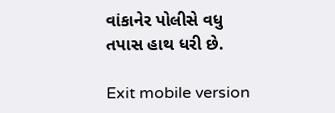વાંકાનેર પોલીસે વધુ તપાસ હાથ ધરી છે.

Exit mobile version